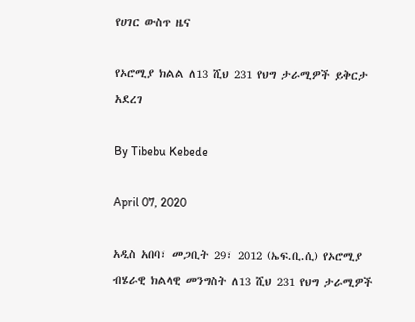የሀገር ውስጥ ዜና

የኦሮሚያ ክልል ለ13 ሺህ 231 የህግ ታራሚዎች ይቅርታ አደረገ

By Tibebu Kebede

April 07, 2020

አዲስ አበባ፣ መጋቢት 29፣ 2012 (ኤፍ.ቢ.ሲ) የኦሮሚያ ብሄራዊ ክልላዊ መንግስት ለ13 ሺህ 231 የህግ ታራሚዎች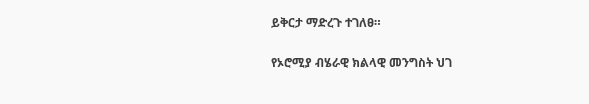ይቅርታ ማድረጉ ተገለፀ።

የኦሮሚያ ብሄራዊ ክልላዊ መንግስት ህገ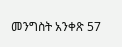መንግስት አንቀጽ 57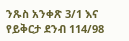ንጹስ አንቀጽ 3/1 እና የይቅርታ ደንብ 114/98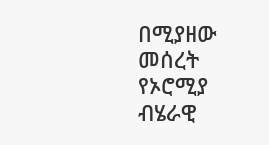በሚያዘው መሰረት የኦሮሚያ ብሄራዊ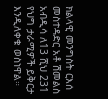ክልላዊ መንግስት ርእሰ መስተዳድር አቶ ሽመልስ አብዲሳ ለ13 ሺህ 231 የህግ ታራሚዎች ይቅርታ እንዲለቀቁ ወስነዋል።